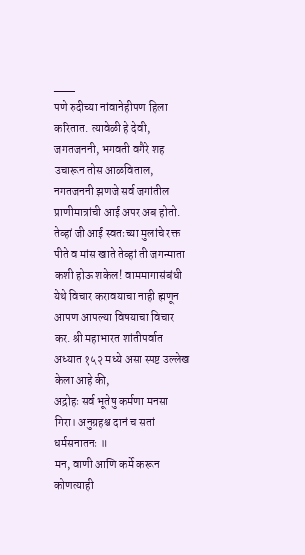___
पणे रुदीच्या नांवानेहीपण हिला करितात. त्यावेळी हे देवी, जगतजननी, भगवती वगैरे शह उचारून तोस आळविताल, नगतजननी झणजे सर्व जगांतील प्राणीमात्रांची आई अपर अब होतो. तेव्हां जी आई स्वतःच्या मुलांचे रक्त पीते व मांस खाते तेव्हां ती जगन्माता कशी होऊ शकेल! वाममागासंबंधी येथे विचार करावयाचा नाही ह्मणून आपण आपल्या विषयाचा विचार कर. श्री महाभारत शांतीपर्वात अध्यात १५२ मध्ये असा स्पष्ट उल्लेख केला आहे की,
अद्रोहः सर्व भूतेषु कर्मणा मनसा गिरा। अनुग्रहश्च दानं च सतां धर्मसनातनः ॥
मन, वाणी आणि कर्मे करून कोणत्याही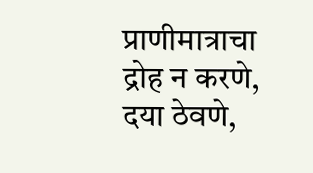प्राणीमात्राचा द्रोह न करणे, दया ठेवणे,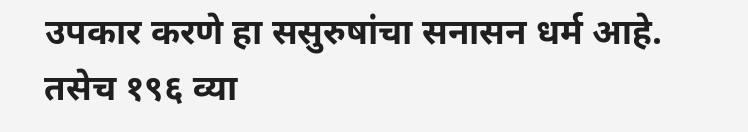उपकार करणे हा ससुरुषांचा सनासन धर्म आहे. तसेच १९६ व्या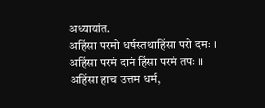अध्यायांत.
अहिंसा परमो धर्षस्तथाहिंसा परो दमः । अहिंसा परमं दानं हिंसा परमं तपः ॥
अहिंसा हाच उत्तम धर्म,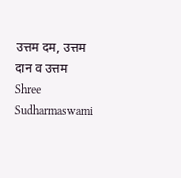उत्तम दम, उत्तम दान व उत्तम
Shree Sudharmaswami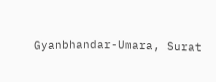Gyanbhandar-Umara, Surat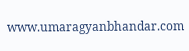www.umaragyanbhandar.com